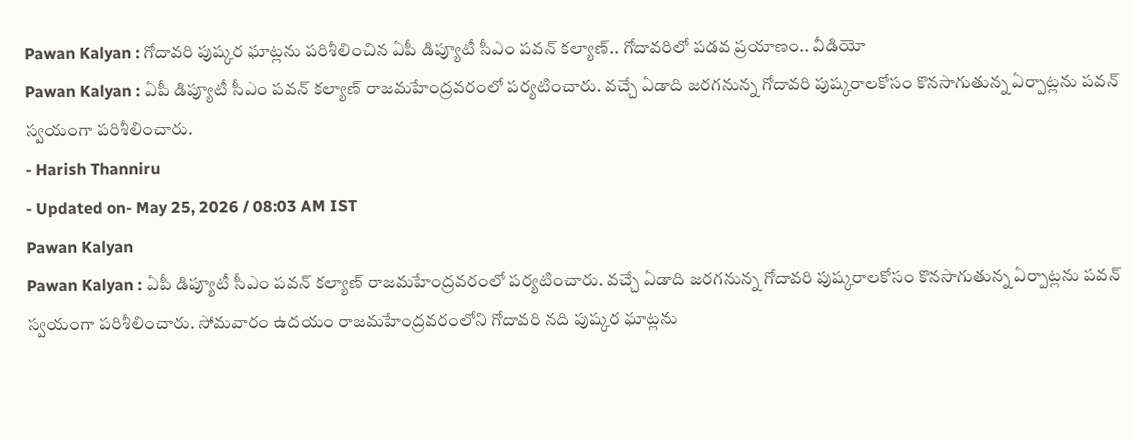Pawan Kalyan : గోదావరి పుష్కర ఘాట్లను పరిశీలించిన ఏపీ డిప్యూటీ సీఎం పవన్ కల్యాణ్.. గోదావరిలో పడవ ప్రయాణం.. వీడియో
Pawan Kalyan : ఏపీ డిప్యూటీ సీఎం పవన్ కల్యాణ్ రాజమహేంద్రవరంలో పర్యటించారు. వచ్చే ఏడాది జరగనున్న గోదావరి పుష్కరాలకోసం కొనసాగుతున్న ఏర్పాట్లను పవన్ స్వయంగా పరిశీలించారు.
- Harish Thanniru
- Updated on- May 25, 2026 / 08:03 AM IST
Pawan Kalyan
Pawan Kalyan : ఏపీ డిప్యూటీ సీఎం పవన్ కల్యాణ్ రాజమహేంద్రవరంలో పర్యటించారు. వచ్చే ఏడాది జరగనున్న గోదావరి పుష్కరాలకోసం కొనసాగుతున్న ఏర్పాట్లను పవన్ స్వయంగా పరిశీలించారు. సోమవారం ఉదయం రాజమహేంద్రవరంలోని గోదావరి నది పుష్కర ఘాట్లను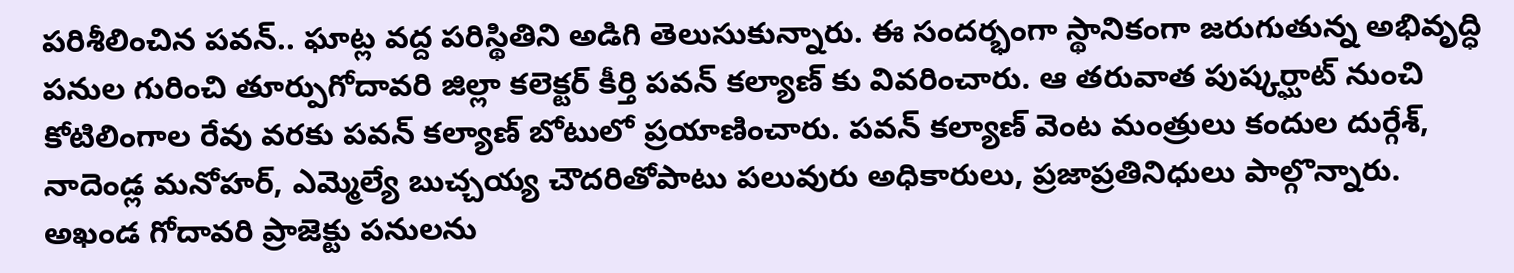పరిశీలించిన పవన్.. ఘాట్ల వద్ద పరిస్థితిని అడిగి తెలుసుకున్నారు. ఈ సందర్భంగా స్థానికంగా జరుగుతున్న అభివృద్ధి పనుల గురించి తూర్పుగోదావరి జిల్లా కలెక్టర్ కీర్తి పవన్ కల్యాణ్ కు వివరించారు. ఆ తరువాత పుష్కర్ఘాట్ నుంచి కోటిలింగాల రేవు వరకు పవన్ కల్యాణ్ బోటులో ప్రయాణించారు. పవన్ కల్యాణ్ వెంట మంత్రులు కందుల దుర్గేశ్, నాదెండ్ల మనోహర్, ఎమ్మెల్యే బుచ్చయ్య చౌదరితోపాటు పలువురు అధికారులు, ప్రజాప్రతినిధులు పాల్గొన్నారు. అఖండ గోదావరి ప్రాజెక్టు పనులను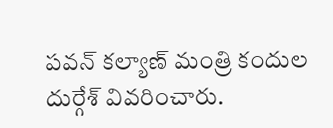పవన్ కల్యాణ్ మంత్రి కందుల దుర్గేశ్ వివరించారు.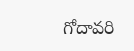గోదావరి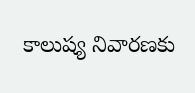కాలుష్య నివారణకు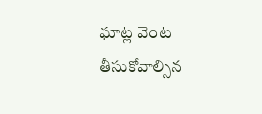ఘాట్ల వెంట తీసుకోవాల్సిన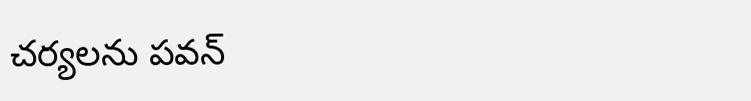చర్యలను పవన్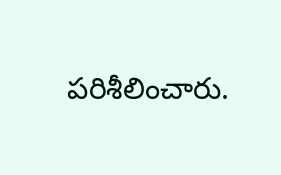పరిశీలించారు.